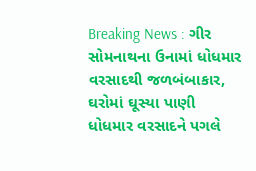Breaking News : ગીર સોમનાથના ઉનામાં ધોધમાર વરસાદથી જળબંબાકાર, ઘરોમાં ઘૂસ્યા પાણી
ધોધમાર વરસાદને પગલે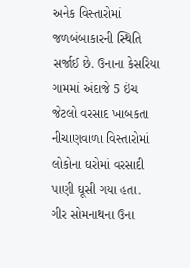અનેક વિસ્તારોમાં જળબંબાકારની સ્થિતિ સર્જાઈ છે. ઉનાના કેસરિયા ગામમાં અંદાજે 5 ઇંચ જેટલો વરસાદ ખાબકતા નીચાણવાળા વિસ્તારોમાં લોકોના ઘરોમાં વરસાદી પાણી ઘૂસી ગયા હતા.
ગીર સોમનાથના ઉના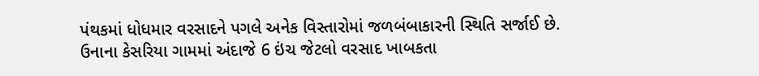પંથકમાં ધોધમાર વરસાદને પગલે અનેક વિસ્તારોમાં જળબંબાકારની સ્થિતિ સર્જાઈ છે. ઉનાના કેસરિયા ગામમાં અંદાજે 6 ઇંચ જેટલો વરસાદ ખાબકતા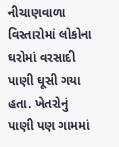નીચાણવાળા વિસ્તારોમાં લોકોના ઘરોમાં વરસાદી પાણી ઘૂસી ગયા હતા. ખેતરોનું પાણી પણ ગામમાં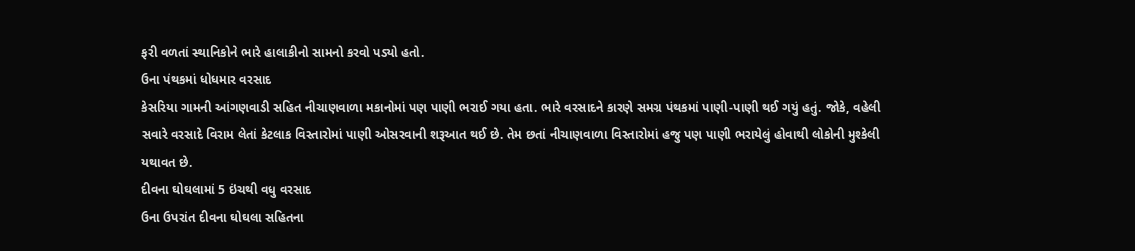ફરી વળતાં સ્થાનિકોને ભારે હાલાકીનો સામનો કરવો પડ્યો હતો.
ઉના પંથકમાં ધોધમાર વરસાદ
કેસરિયા ગામની આંગણવાડી સહિત નીચાણવાળા મકાનોમાં પણ પાણી ભરાઈ ગયા હતા. ભારે વરસાદને કારણે સમગ્ર પંથકમાં પાણી-પાણી થઈ ગયું હતું. જોકે, વહેલી સવારે વરસાદે વિરામ લેતાં કેટલાક વિસ્તારોમાં પાણી ઓસરવાની શરૂઆત થઈ છે. તેમ છતાં નીચાણવાળા વિસ્તારોમાં હજુ પણ પાણી ભરાયેલું હોવાથી લોકોની મુશ્કેલી યથાવત છે.
દીવના ઘોઘલામાં 5 ઇંચથી વધુ વરસાદ
ઉના ઉપરાંત દીવના ઘોઘલા સહિતના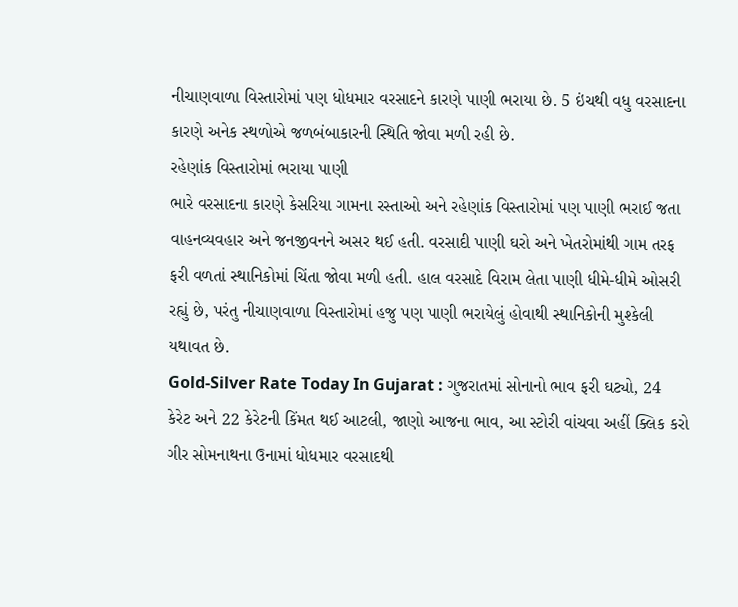નીચાણવાળા વિસ્તારોમાં પણ ધોધમાર વરસાદને કારણે પાણી ભરાયા છે. 5 ઇંચથી વધુ વરસાદના કારણે અનેક સ્થળોએ જળબંબાકારની સ્થિતિ જોવા મળી રહી છે.
રહેણાંક વિસ્તારોમાં ભરાયા પાણી
ભારે વરસાદના કારણે કેસરિયા ગામના રસ્તાઓ અને રહેણાંક વિસ્તારોમાં પણ પાણી ભરાઈ જતા વાહનવ્યવહાર અને જનજીવનને અસર થઈ હતી. વરસાદી પાણી ઘરો અને ખેતરોમાંથી ગામ તરફ ફરી વળતાં સ્થાનિકોમાં ચિંતા જોવા મળી હતી. હાલ વરસાદે વિરામ લેતા પાણી ધીમે-ધીમે ઓસરી રહ્યું છે, પરંતુ નીચાણવાળા વિસ્તારોમાં હજુ પણ પાણી ભરાયેલું હોવાથી સ્થાનિકોની મુશ્કેલી યથાવત છે.
Gold-Silver Rate Today In Gujarat : ગુજરાતમાં સોનાનો ભાવ ફરી ઘટ્યો, 24 કેરેટ અને 22 કેરેટની કિંમત થઈ આટલી, જાણો આજના ભાવ, આ સ્ટોરી વાંચવા અહીં ક્લિક કરો
ગીર સોમનાથના ઉનામાં ધોધમાર વરસાદથી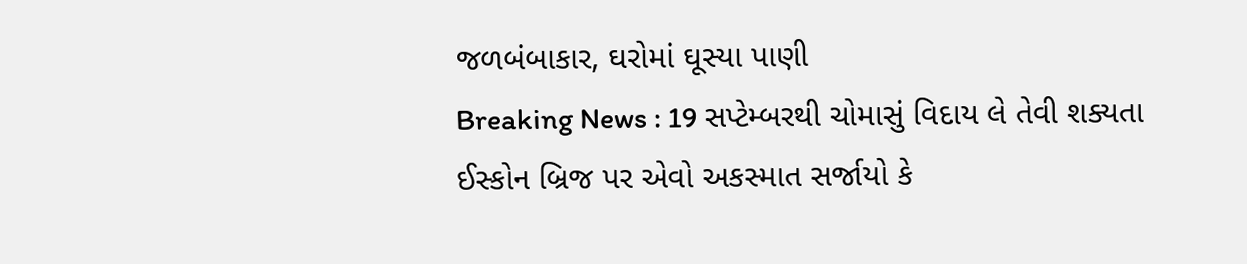જળબંબાકાર, ઘરોમાં ઘૂસ્યા પાણી
Breaking News : 19 સપ્ટેમ્બરથી ચોમાસું વિદાય લે તેવી શક્યતા
ઈસ્કોન બ્રિજ પર એવો અકસ્માત સર્જાયો કે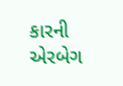કારની એરબેગ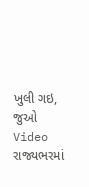ખુલી ગઇ, જુઓ Video
રાજ્યભરમાં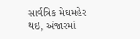સાર્વત્રિક મેઘમહેર થઇ, અંજારમાં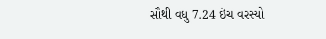સૌથી વધુ 7.24 ઇંચ વરસ્યો